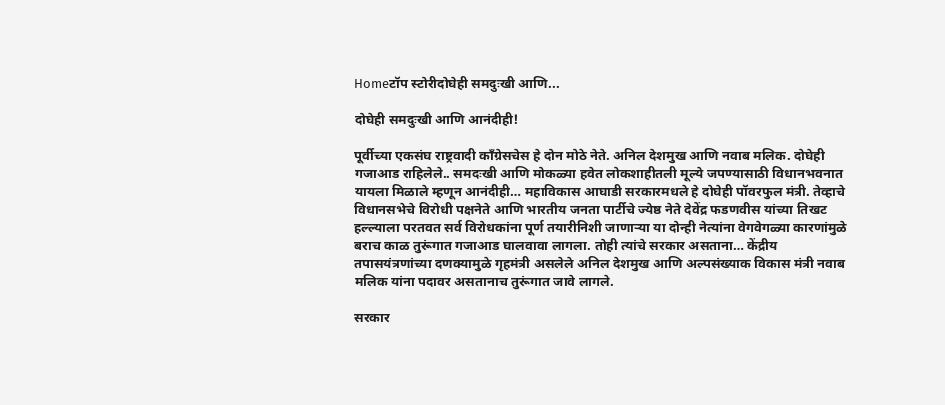Homeटॉप स्टोरीदोघेही समदुःखी आणि...

दोघेही समदुःखी आणि आनंदीही!

पूर्वीच्या एकसंघ राष्ट्रवादी काँग्रेसचेस हे दोन मोठे नेते. अनिल देशमुख आणि नवाब मलिक. दोघेही गजाआड राहिलेले.. समदःखी आणि मोकळ्या हवेत लोकशाहीतली मूल्ये जपण्यासाठी विधानभवनात यायला मिळाले म्हणून आनंदीही… महाविकास आघाडी सरकारमधले हे दोघेही पॉवरफुल मंत्री. तेव्हाचे विधानसभेचे विरोधी पक्षनेते आणि भारतीय जनता पार्टीचे ज्येष्ठ नेते देवेंद्र फडणवीस यांच्या तिखट हल्ल्याला परतवत सर्व विरोधकांना पूर्ण तयारीनिशी जाणाऱ्या या दोन्ही नेत्यांना वेगवेगळ्या कारणांमुळे बराच काळ तुरूंगात गजाआड घालवावा लागला. तोही त्यांचे सरकार असताना… केंद्रीय तपासयंत्रणांच्या दणक्यामुळे गृहमंत्री असलेले अनिल देशमुख आणि अल्पसंख्याक विकास मंत्री नवाब मलिक यांना पदावर असतानाच तुरूंगात जावे लागले.

सरकार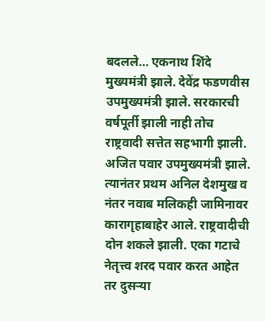बदलले… एकनाथ शिंदे मुख्यमंत्री झाले. देवेंद्र फडणवीस उपमुख्यमंत्री झाले. सरकारची वर्षपूर्ती झाली नाही तोच राष्ट्रवादी सत्तेत सहभागी झाली. अजित पवार उपमुख्यमंत्री झाले. त्यानंतर प्रथम अनिल देशमुख व नंतर नवाब मलिकही जामिनावर कारागृहाबाहेर आले. राष्ट्रवादीची दोन शकले झाली. एका गटाचे नेतृत्त्व शरद पवार करत आहेत तर दुसऱ्या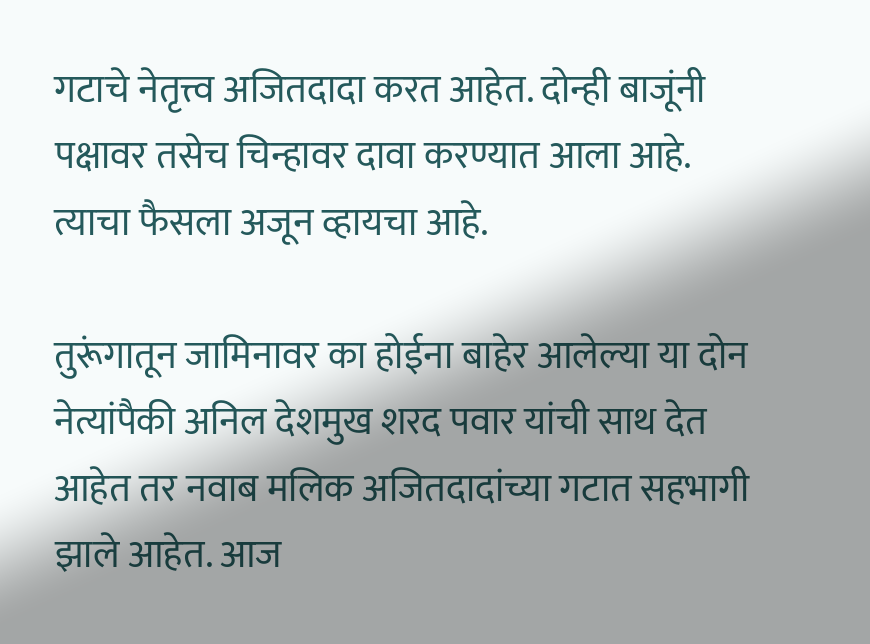गटाचे नेतृत्त्व अजितदादा करत आहेत. दोन्ही बाजूंनी पक्षावर तसेच चिन्हावर दावा करण्यात आला आहे. त्याचा फैसला अजून व्हायचा आहे.

तुरूंगातून जामिनावर का होईना बाहेर आलेल्या या दोन नेत्यांपैकी अनिल देशमुख शरद पवार यांची साथ देत आहेत तर नवाब मलिक अजितदादांच्या गटात सहभागी झाले आहेत. आज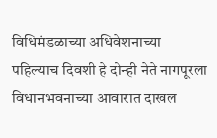विधिमंडळाच्या अधिवेशनाच्या पहिल्याच दिवशी हे दोन्ही नेते नागपूरला विधानभवनाच्या आवारात दाखल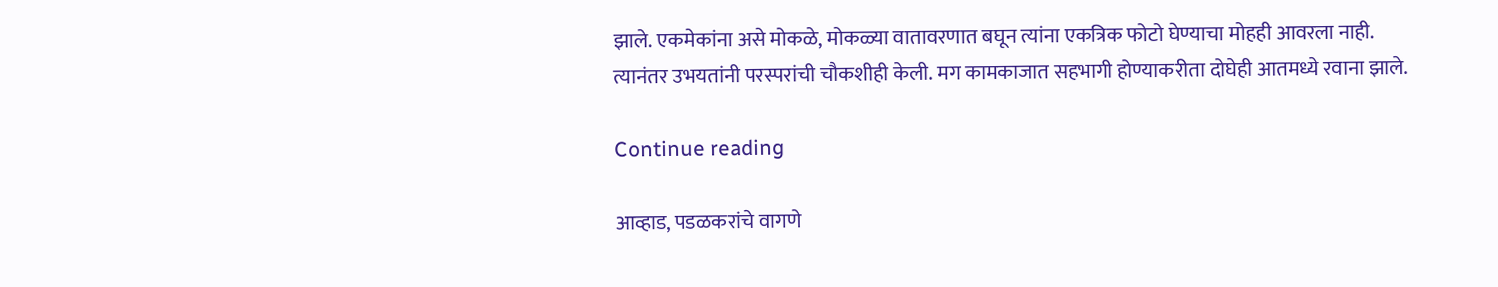झाले. एकमेकांना असे मोकळे, मोकळ्या वातावरणात बघून त्यांना एकत्रिक फोटो घेण्याचा मोहही आवरला नाही. त्यानंतर उभयतांनी परस्परांची चौकशीही केली. मग कामकाजात सहभागी होण्याकरीता दोघेही आतमध्ये रवाना झाले.

Continue reading

आव्हाड, पडळकरांचे वागणे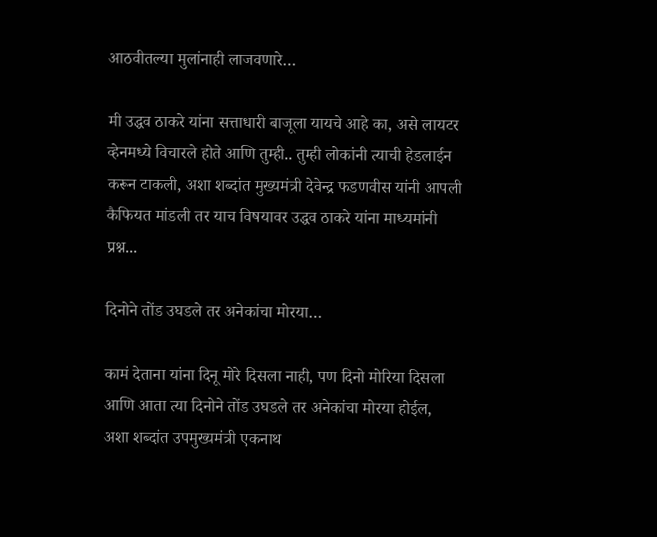आठवीतल्या मुलांनाही लाजवणारे…

मी उद्धव ठाकरे यांना सत्ताधारी बाजूला यायचे आहे का, असे लायटर व्हेनमध्ये विचारले होते आणि तुम्ही.. तुम्ही लोकांनी त्याची हेडलाईन करून टाकली, अशा शब्दांत मुख्यमंत्री देवेन्द्र फडणवीस यांनी आपली कैफियत मांडली तर याच विषयावर उद्धव ठाकरे यांना माध्यमांनी प्रश्न...

दिनोने तोंड उघडले तर अनेकांचा मोरया…

कामं देताना यांना दिनू मोरे दिसला नाही, पण दिनो मोरिया दिसला आणि आता त्या दिनोने तोंड उघडले तर अनेकांचा मोरया होईल, अशा शब्दांत उपमुख्यमंत्री एकनाथ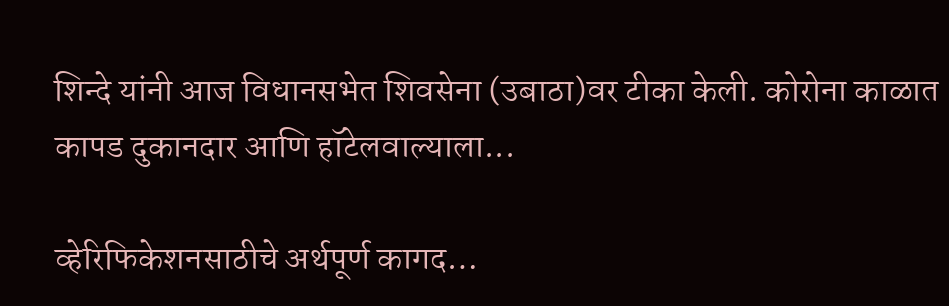शिन्दे यांनी आज विधानसभेत शिवसेना (उबाठा)वर टीका केली. कोरोना काळात कापड दुकानदार आणि हॉटेलवाल्याला...

व्हेरिफिकेशनसाठीचे अर्थपूर्ण कागद…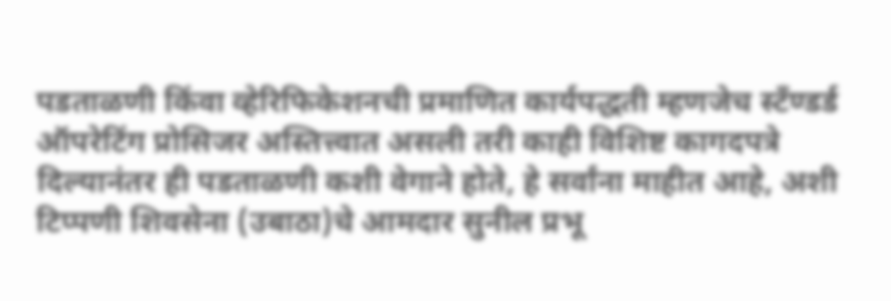पडताळणी किंवा व्हेरिफिकेशनची प्रमाणित कार्यपद्धती म्हणजेच स्टँण्डर्ड ऑपरेटिंग प्रोसिजर अस्तित्त्वात असली तरी काही विशिष्ट कागदपत्रे दिल्यानंतर ही पडताळणी कशी वेगाने होते, हे सर्वांना माहीत आहे, अशी टिप्पणी शिवसेना (उबाठा)चे आमदार सुनील प्रभू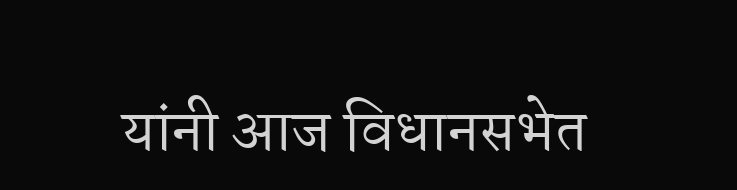यांनी आज विधानसभेत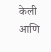केली आणि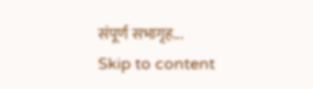संपूर्ण सभागृह...
Skip to content